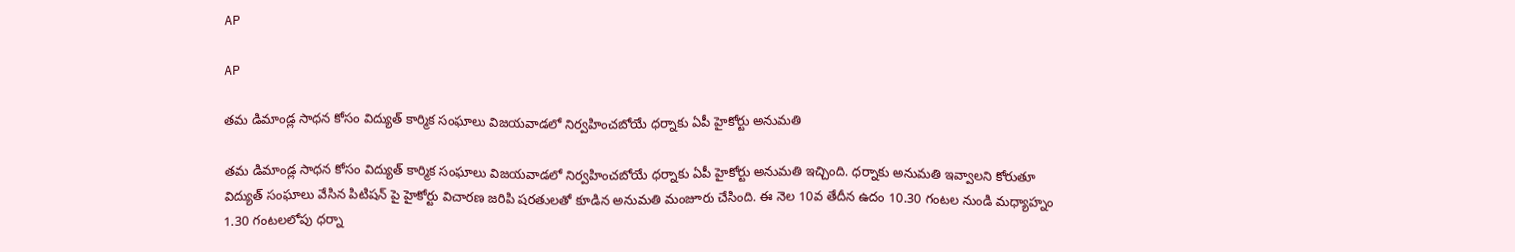AP

AP

తమ డిమాండ్ల సాధన కోసం విద్యుత్ కార్మిక సంఘాలు విజయవాడలో నిర్వహించబోయే ధర్నాకు ఏపీ హైకోర్టు అనుమతి

తమ డిమాండ్ల సాధన కోసం విద్యుత్ కార్మిక సంఘాలు విజయవాడలో నిర్వహించబోయే ధర్నాకు ఏపీ హైకోర్టు అనుమతి ఇచ్చింది. ధర్నాకు అనుమతి ఇవ్వాలని కోరుతూ విద్యుత్ సంఘాలు వేసిన పిటిషన్ పై హైకోర్టు విచారణ జరిపి షరతులతో కూడిన అనుమతి మంజూరు చేసింది. ఈ నెల 10వ తేదీన ఉదం 10.30 గంటల నుండి మధ్యాహ్నం 1.30 గంటలలోపు ధర్నా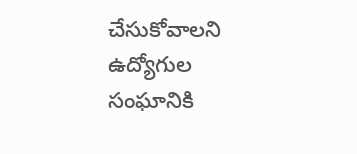చేసుకోవాలని ఉద్యోగుల సంఘానికి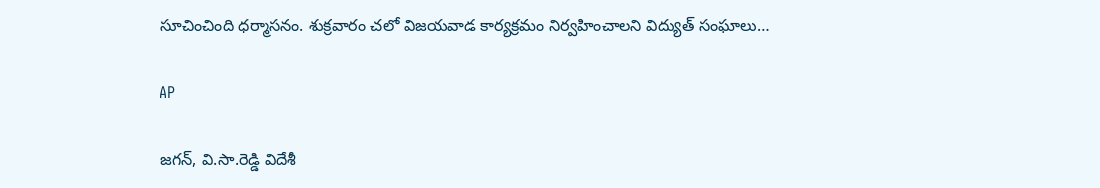సూచించింది ధర్మాసనం. శుక్రవారం చలో విజయవాడ కార్యక్రమం నిర్వహించాలని విద్యుత్ సంఘాలు…

AP

జగన్, వి.సా.రెడ్డి విదేశీ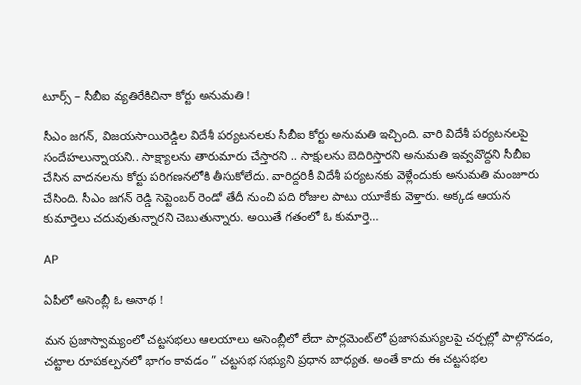టూర్స్ – సీబీఐ వ్యతిరేకిచినా కోర్టు అనుమతి !

సీఎం జగన్, విజయసాయిరెడ్డిల విదేశీ పర్యటనలకు సీబీఐ కోర్టు అనుమతి ఇచ్చింది. వారి విదేశీ పర్యటనలపై సందేహలున్నాయని.. సాక్ష్యాలను తారుమారు చేస్తారని .. సాక్షులను బెదిరిస్తారని అనుమతి ఇవ్వవొద్దని సీబీఐ చేసిన వాదనలను కోర్టు పరిగణనలోకి తీసుకోలేదు. వారిద్దరికీ విదేశీ పర్యటనకు వెళ్లేందుకు అనుమతి మంజూరు చేసింది. సీఎం జగన్ రెడ్డి సెప్టెంబర్ రెండో తేదీ నుంచి పది రోజుల పాటు యూకేకు వెళ్తారు. అక్కడ ఆయన కుమార్తెలు చదువుతున్నారని చెబుతున్నారు. అయితే గతంలో ఓ కుమార్తె…

AP

ఏపీలో అసెంబ్లీ ఓ అనాథ !

మన ప్రజాస్వామ్యంలో చట్టసభలు ఆలయాలు అసెంబ్లీలో లేదా పార్లమెంట్‌లో ప్రజాసమస్యలపై చర్చల్లో పాల్గొనడం, చట్టాల రూపకల్పనలో భాగం కావడం ” చట్టసభ సభ్యుని ప్రధాన బాధ్యత. అంతే కాదు ఈ చట్టసభల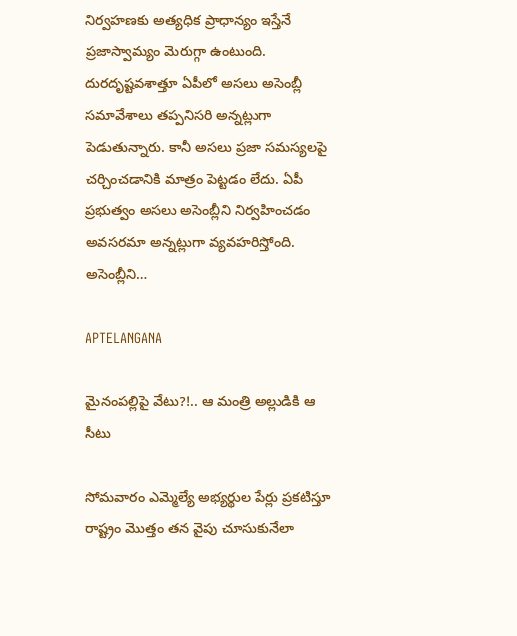నిర్వహణకు అత్యధిక ప్రాధాన్యం ఇస్తేనే ప్రజాస్వామ్యం మెరుగ్గా ఉంటుంది. దురదృష్టవశాత్తూ ఏపీలో అసలు అసెంబ్లీ సమావేశాలు తప్పనిసరి అన్నట్లుగా పెడుతున్నారు. కానీ అసలు ప్రజా సమస్యలపై చర్చించడానికి మాత్రం పెట్టడం లేదు. ఏపీ ప్రభుత్వం అసలు అసెంబ్లీని నిర్వహించడం అవసరమా అన్నట్లుగా వ్యవహరిస్తోంది. అసెంబ్లీని…

APTELANGANA

మైనంపల్లిపై వేటు?!.. ఆ మంత్రి అల్లుడికి ఆ సీటు

సోమవారం ఎమ్మెల్యే అభ్యర్థుల పేర్లు ప్రకటిస్తూ రాష్ట్రం మొత్తం తన వైపు చూసుకునేలా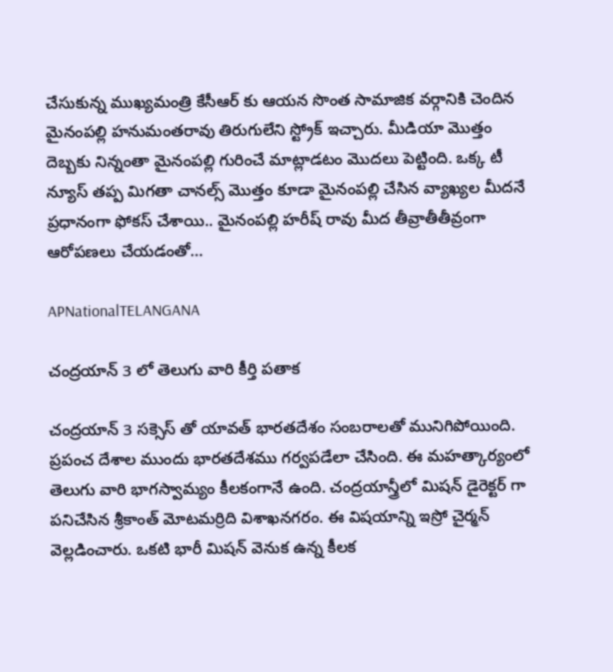చేసుకున్న ముఖ్యమంత్రి కేసీఆర్ కు ఆయన సొంత సామాజిక వర్గానికి చెందిన మైనంపల్లి హనుమంతరావు తిరుగులేని స్ట్రోక్ ఇచ్చారు. మీడియా మొత్తం దెబ్బకు నిన్నంతా మైనంపల్లి గురించే మాట్లాడటం మొదలు పెట్టింది. ఒక్క టీ న్యూస్ తప్ప మిగతా చానల్స్ మొత్తం కూడా మైనంపల్లి చేసిన వ్యాఖ్యల మీదనే ప్రధానంగా ఫోకస్ చేశాయి.. మైనంపల్లి హరీష్ రావు మీద తీవ్రాతీతీవ్రంగా ఆరోపణలు చేయడంతో…

APNationalTELANGANA

చంద్రయాన్ 3 లో తెలుగు వారి కీర్తి పతాక

చంద్రయాన్ 3 సక్సెస్ తో యావత్ భారతదేశం సంబరాలతో మునిగిపోయింది. ప్రపంచ దేశాల ముందు భారతదేశము గర్వపడేలా చేసింది. ఈ మహత్కార్యంలో తెలుగు వారి భాగస్వామ్యం కీలకంగానే ఉంది. చంద్రయాన్త్రీలో మిషన్ డైరెక్టర్ గా పనిచేసిన శ్రీకాంత్ మోటమర్రిది విశాఖనగరం. ఈ విషయాన్ని ఇస్రో చైర్మన్ వెల్లడించారు. ఒకటి భారీ మిషన్ వెనుక ఉన్న కీలక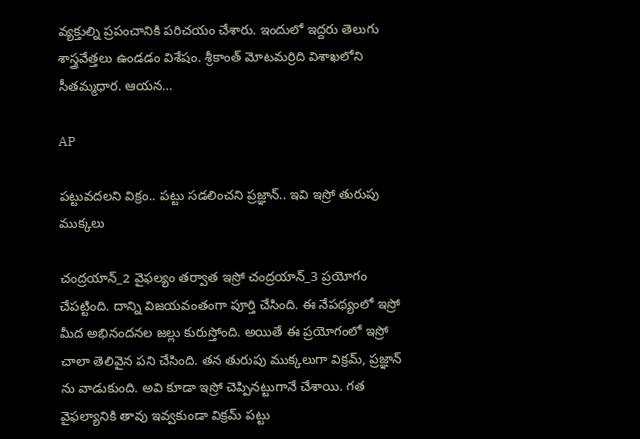వ్యక్తుల్ని ప్రపంచానికి పరిచయం చేశారు. ఇందులో ఇద్దరు తెలుగు శాస్త్రవేత్తలు ఉండడం విశేషం. శ్రీకాంత్ మోటమర్రిది విశాఖలోని సీతమ్మధార. ఆయన…

AP

పట్టువదలని విక్రం.. పట్టు సడలించని ప్రజ్ఞాన్.. ఇవి ఇస్రో తురుపు ముక్కలు

చంద్రయాన్_2 వైఫల్యం తర్వాత ఇస్రో చంద్రయాన్_3 ప్రయోగం చేపట్టింది. దాన్ని విజయవంతంగా పూర్తి చేసింది. ఈ నేపథ్యంలో ఇస్రో మీద అభినందనల జల్లు కురుస్తోంది. అయితే ఈ ప్రయోగంలో ఇస్రో చాలా తెలివైన పని చేసింది. తన తురుపు ముక్కలుగా విక్రమ్, ప్రజ్ఞాన్ ను వాడుకుంది. అవి కూడా ఇస్రో చెప్పినట్టుగానే చేశాయి. గత వైఫల్యానికి తావు ఇవ్వకుండా విక్రమ్ పట్టు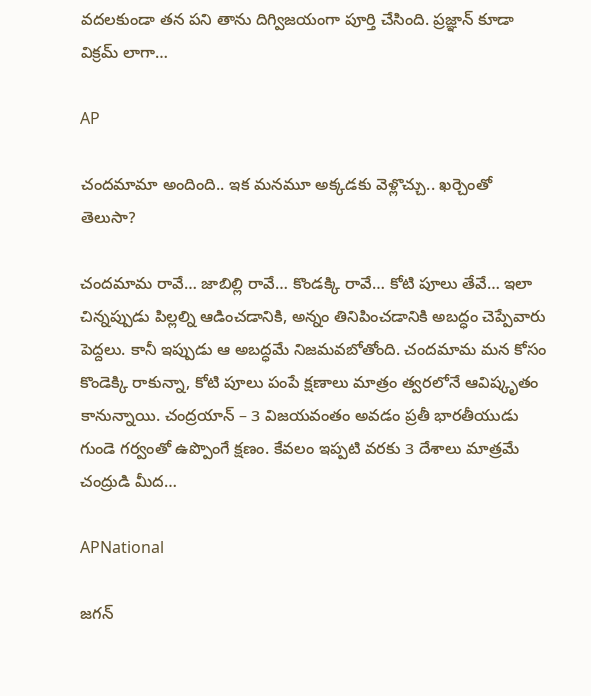వదలకుండా తన పని తాను దిగ్విజయంగా పూర్తి చేసింది. ప్రజ్ఞాన్ కూడా విక్రమ్ లాగా…

AP

చందమామా అందింది.. ఇక మనమూ అక్కడకు వెళ్లొచ్చు.. ఖర్చెంతో తెలుసా?

చందమామ రావే… జాబిల్లి రావే… కొండక్కి రావే… కోటి పూలు తేవే… ఇలా చిన్నప్పుడు పిల్లల్ని ఆడించడానికి, అన్నం తినిపించడానికి అబద్ధం చెప్పేవారు పెద్దలు. కానీ ఇప్పుడు ఆ అబద్ధమే నిజమవబోతోంది. చందమామ మన కోసం కొండెక్కి రాకున్నా, కోటి పూలు పంపే క్షణాలు మాత్రం త్వరలోనే ఆవిష్కృతం కానున్నాయి. చంద్రయాన్‌ – 3 విజయవంతం అవడం ప్రతీ భారతీయుడు గుండె గర్వంతో ఉప్పొంగే క్షణం. కేవలం ఇప్పటి వరకు 3 దేశాలు మాత్రమే చంద్రుడి మీద…

APNational

జగన్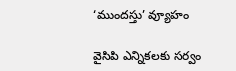‘ముందస్తు’ వ్యూహం

వైసిపి ఎన్నికలకు సర్వం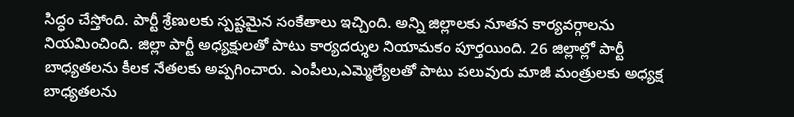సిద్ధం చేస్తోంది. పార్టీ శ్రేణులకు స్పష్టమైన సంకేతాలు ఇచ్చింది. అన్ని జిల్లాలకు నూతన కార్యవర్గాలను నియమించింది. జిల్లా పార్టీ అధ్యక్షులతో పాటు కార్యదర్శుల నియామకం పూర్తయింది. 26 జిల్లాల్లో పార్టీ బాధ్యతలను కీలక నేతలకు అప్పగించారు. ఎంపీలు,ఎమ్మెల్యేలతో పాటు పలువురు మాజీ మంత్రులకు అధ్యక్ష బాధ్యతలను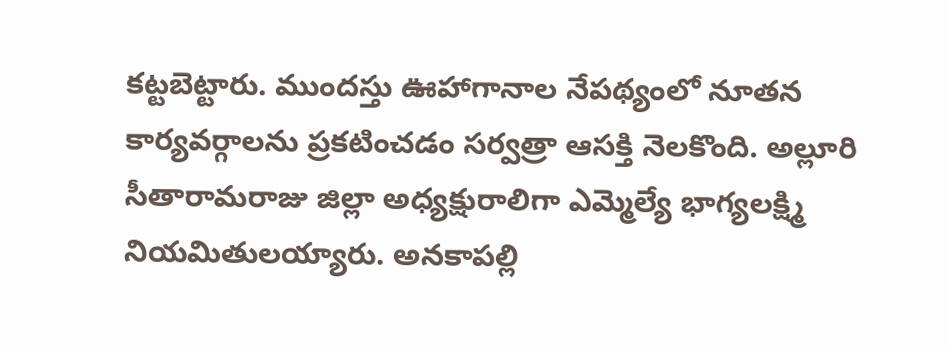కట్టబెట్టారు. ముందస్తు ఊహాగానాల నేపథ్యంలో నూతన కార్యవర్గాలను ప్రకటించడం సర్వత్రా ఆసక్తి నెలకొంది. అల్లూరి సీతారామరాజు జిల్లా అధ్యక్షురాలిగా ఎమ్మెల్యే భాగ్యలక్ష్మి నియమితులయ్యారు. అనకాపల్లి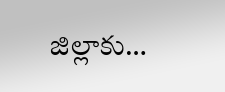జిల్లాకు…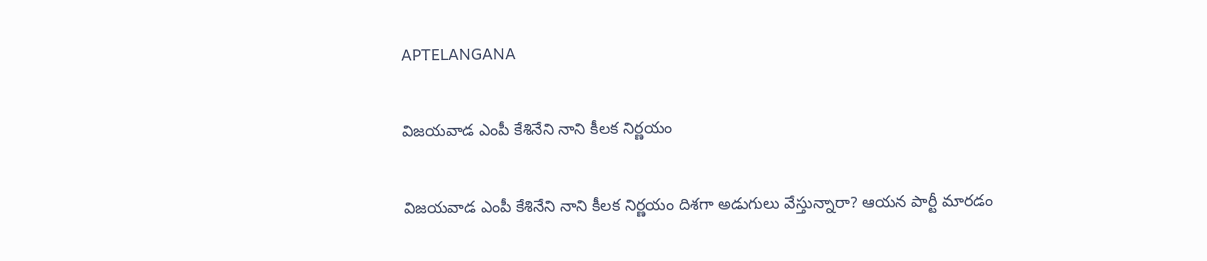APTELANGANA

విజయవాడ ఎంపీ కేశినేని నాని కీలక నిర్ణయం

విజయవాడ ఎంపీ కేశినేని నాని కీలక నిర్ణయం దిశగా అడుగులు వేస్తున్నారా? ఆయన పార్టీ మారడం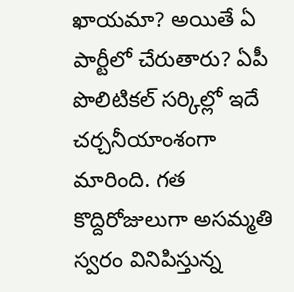ఖాయమా? అయితే ఏ పార్టీలో చేరుతారు? ఏపీ పొలిటికల్ సర్కిల్లో ఇదే చర్చనీయాంశంగా మారింది. గత కొద్దిరోజులుగా అసమ్మతి స్వరం వినిపిస్తున్న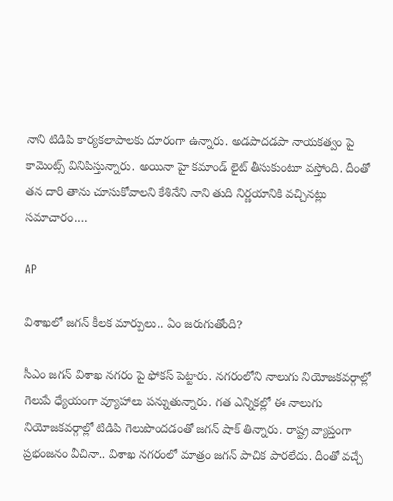నాని టిడిపి కార్యకలాపాలకు దూరంగా ఉన్నారు. అడపాదడపా నాయకత్వం పై కామెంట్స్ వినిపిస్తున్నారు. అయినా హై కమాండ్ లైట్ తీసుకుంటూ వస్తోంది. దీంతో తన దారి తాను చూసుకోవాలని కేశినేని నాని తుది నిర్ణయానికి వచ్చినట్లు సమాచారం.…

AP

విశాఖలో జగన్ కీలక మార్పులు.. ఏం జరుగుతోంది?

సీఎం జగన్ విశాఖ నగరం పై ఫోకస్ పెట్టారు. నగరంలోని నాలుగు నియోజకవర్గాల్లో గెలుపే ధ్యేయంగా వ్యూహాలు పన్నుతున్నారు. గత ఎన్నికల్లో ఈ నాలుగు నియోజకవర్గాల్లో టిడిపి గెలుపొందడంతో జగన్ షాక్ తిన్నారు. రాష్ట్ర వ్యాప్తంగా ప్రభంజనం వీచినా.. విశాఖ నగరంలో మాత్రం జగన్ పాచిక పారలేదు. దీంతో వచ్చే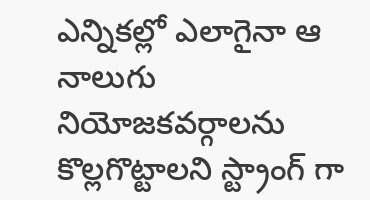ఎన్నికల్లో ఎలాగైనా ఆ నాలుగు నియోజకవర్గాలను కొల్లగొట్టాలని స్ట్రాంగ్ గా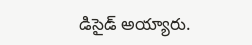డిసైడ్ అయ్యారు.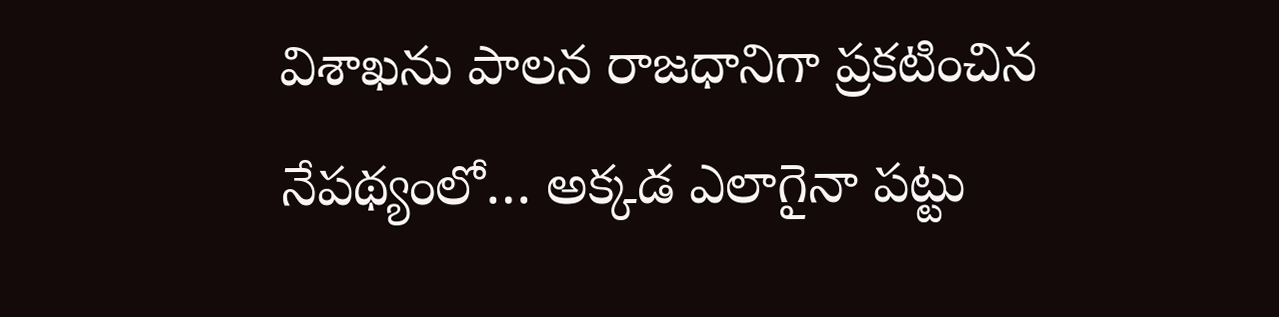విశాఖను పాలన రాజధానిగా ప్రకటించిన నేపథ్యంలో… అక్కడ ఎలాగైనా పట్టు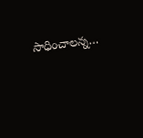సాధించాలన్న…